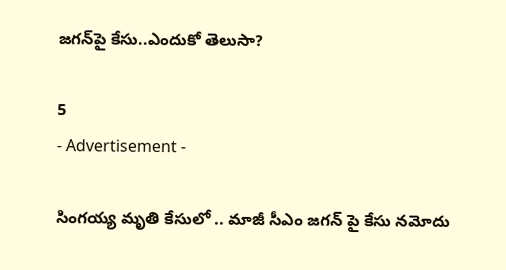జగన్‌పై కేసు..ఎందుకో తెలుసా?

5
- Advertisement -

సింగయ్య మృతి కేసులో .. మాజీ సీఎం జగన్ పై కేసు నమోదు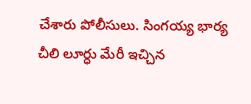చేశారు పోలీసులు. సింగయ్య భార్య చీలి లూర్ధు మేరీ ఇచ్చిన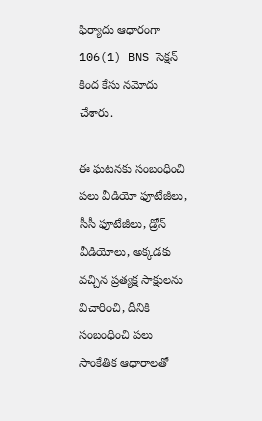ఫిర్యాదు ఆధారంగా 106(1) BNS సెక్షన్ కింద కేసు నమోదు చేశారు.

ఈ ఘటనకు సంబంధించి పలు వీడియో ఫూటేజీలు, సీసీ ఫూటేజీలు, డ్రోన్ వీడియోలు, అక్కడకు వచ్చిన ప్రత్యక్ష సాక్షులను విచారించి, దీనికి సంబంధించి పలు సాంకేతిక ఆధారాలతో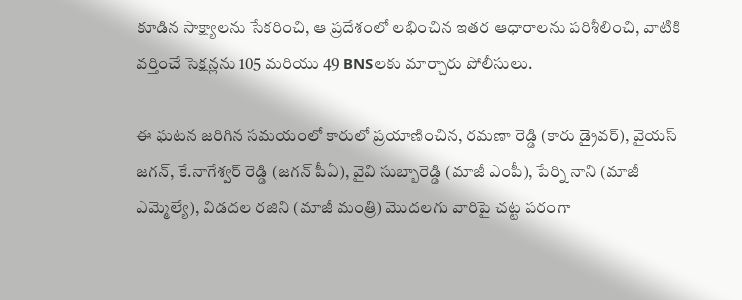కూడిన సాక్ష్యాలను సేకరించి, ఆ ప్రదేశంలో లభించిన ఇతర ఆధారాలను పరిశీలించి, వాటికి వర్తించే సెక్షన్లను 105 మరియు 49 BNSలకు మార్చారు పోలీసులు.

ఈ ఘటన జరిగిన సమయంలో కారులో ప్రయాణించిన, రమణా రెడ్డి (కారు డ్రైవర్), వైయస్ జగన్, కే.నాగేశ్వర్ రెడ్డి (జగన్ పీఏ), వైవి సుబ్బారెడ్డి (మాజీ ఎంపీ), పేర్ని నాని (మాజీ ఎమ్మెల్యే), విడదల రజిని (మాజీ మంత్రి) మొదలగు వారిపై చట్ట పరంగా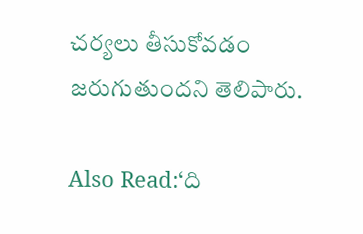చర్యలు తీసుకోవడం జరుగుతుందని తెలిపారు.

Also Read:‘ది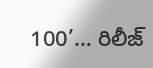100’… రిలీజ్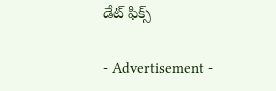డేట్ ఫిక్స్

- Advertisement -